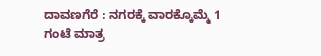ದಾವಣಗೆರೆ : ನಗರಕ್ಕೆ ವಾರಕ್ಕೊಮ್ಮೆ 1 ಗಂಟೆ ಮಾತ್ರ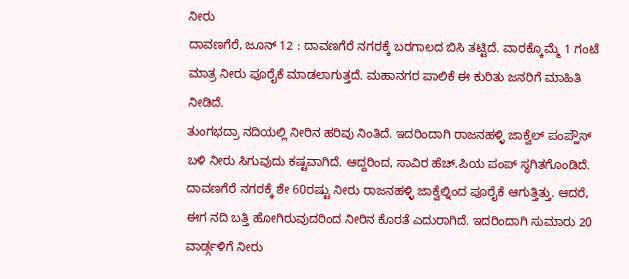ನೀರು
ದಾವಣಗೆರೆ, ಜೂನ್ 12 : ದಾವಣಗೆರೆ ನಗರಕ್ಕೆ ಬರಗಾಲದ ಬಿಸಿ ತಟ್ಟಿದೆ. ವಾರಕ್ಕೊಮ್ಮೆ 1 ಗಂಟೆ ಮಾತ್ರ ನೀರು ಪೂರೈಕೆ ಮಾಡಲಾಗುತ್ತದೆ. ಮಹಾನಗರ ಪಾಲಿಕೆ ಈ ಕುರಿತು ಜನರಿಗೆ ಮಾಹಿತಿ ನೀಡಿದೆ.
ತುಂಗಭದ್ರಾ ನದಿಯಲ್ಲಿ ನೀರಿನ ಹರಿವು ನಿಂತಿದೆ. ಇದರಿಂದಾಗಿ ರಾಜನಹಳ್ಳಿ ಜಾಕ್ವೆಲ್ ಪಂಪ್ಹೌಸ್ ಬಳಿ ನೀರು ಸಿಗುವುದು ಕಷ್ಟವಾಗಿದೆ. ಆದ್ದರಿಂದ, ಸಾವಿರ ಹೆಚ್.ಪಿಯ ಪಂಪ್ ಸ್ಥಗಿತಗೊಂಡಿದೆ.
ದಾವಣಗೆರೆ ನಗರಕ್ಕೆ ಶೇ 60ರಷ್ಟು ನೀರು ರಾಜನಹಳ್ಳಿ ಜಾಕ್ವೆಲ್ನಿಂದ ಪೂರೈಕೆ ಆಗುತ್ತಿತ್ತು. ಆದರೆ, ಈಗ ನದಿ ಬತ್ತಿ ಹೋಗಿರುವುದರಿಂದ ನೀರಿನ ಕೊರತೆ ಎದುರಾಗಿದೆ. ಇದರಿಂದಾಗಿ ಸುಮಾರು 20 ವಾರ್ಡ್ಗಳಿಗೆ ನೀರು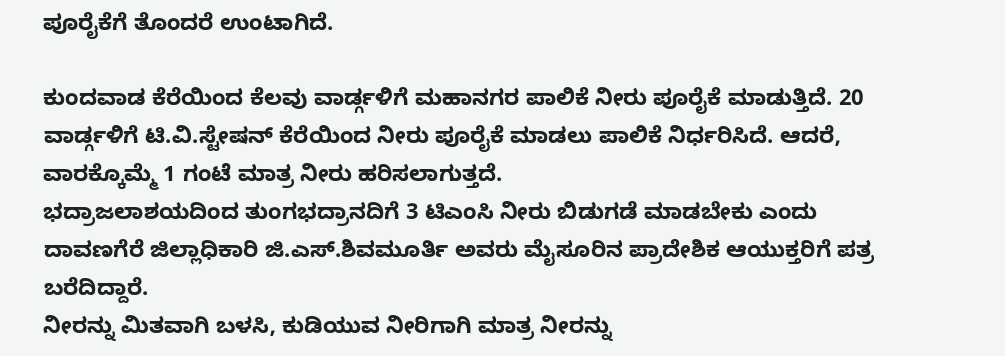ಪೂರೈಕೆಗೆ ತೊಂದರೆ ಉಂಟಾಗಿದೆ.

ಕುಂದವಾಡ ಕೆರೆಯಿಂದ ಕೆಲವು ವಾರ್ಡ್ಗಳಿಗೆ ಮಹಾನಗರ ಪಾಲಿಕೆ ನೀರು ಪೂರೈಕೆ ಮಾಡುತ್ತಿದೆ. 20 ವಾರ್ಡ್ಗಳಿಗೆ ಟಿ.ವಿ.ಸ್ಟೇಷನ್ ಕೆರೆಯಿಂದ ನೀರು ಪೂರೈಕೆ ಮಾಡಲು ಪಾಲಿಕೆ ನಿರ್ಧರಿಸಿದೆ. ಆದರೆ, ವಾರಕ್ಕೊಮ್ಮೆ 1 ಗಂಟೆ ಮಾತ್ರ ನೀರು ಹರಿಸಲಾಗುತ್ತದೆ.
ಭದ್ರಾಜಲಾಶಯದಿಂದ ತುಂಗಭದ್ರಾನದಿಗೆ 3 ಟಿಎಂಸಿ ನೀರು ಬಿಡುಗಡೆ ಮಾಡಬೇಕು ಎಂದು ದಾವಣಗೆರೆ ಜಿಲ್ಲಾಧಿಕಾರಿ ಜಿ.ಎಸ್.ಶಿವಮೂರ್ತಿ ಅವರು ಮೈಸೂರಿನ ಪ್ರಾದೇಶಿಕ ಆಯುಕ್ತರಿಗೆ ಪತ್ರ ಬರೆದಿದ್ದಾರೆ.
ನೀರನ್ನು ಮಿತವಾಗಿ ಬಳಸಿ, ಕುಡಿಯುವ ನೀರಿಗಾಗಿ ಮಾತ್ರ ನೀರನ್ನು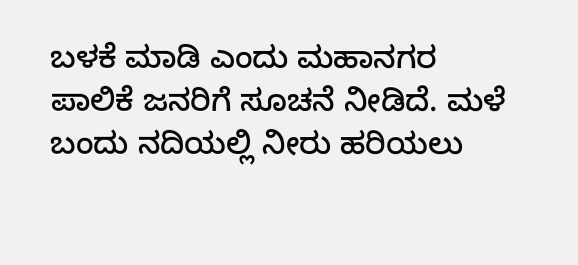ಬಳಕೆ ಮಾಡಿ ಎಂದು ಮಹಾನಗರ ಪಾಲಿಕೆ ಜನರಿಗೆ ಸೂಚನೆ ನೀಡಿದೆ. ಮಳೆ ಬಂದು ನದಿಯಲ್ಲಿ ನೀರು ಹರಿಯಲು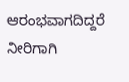ಆರಂಭವಾಗದಿದ್ದರೆ ನೀರಿಗಾಗಿ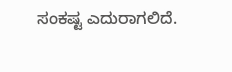ಸಂಕಷ್ಟ ಎದುರಾಗಲಿದೆ.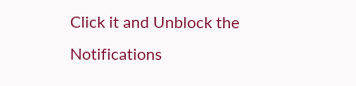Click it and Unblock the Notifications